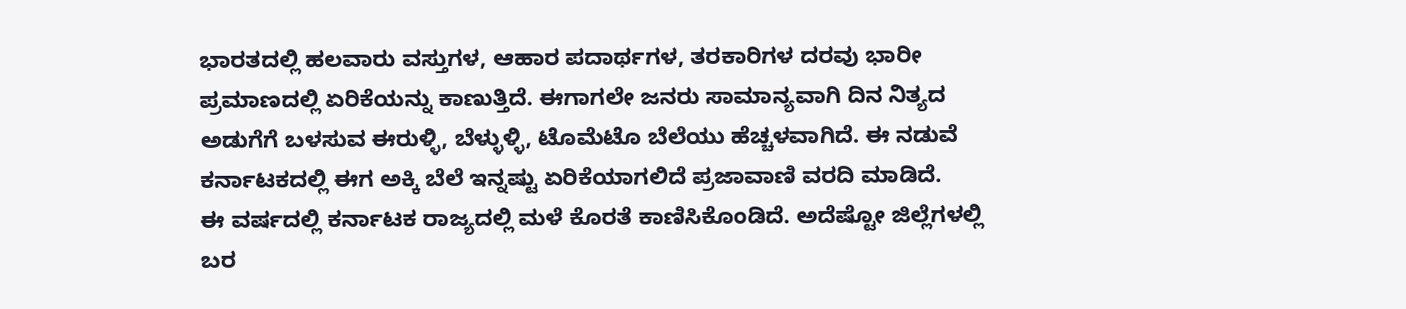ಭಾರತದಲ್ಲಿ ಹಲವಾರು ವಸ್ತುಗಳ, ಆಹಾರ ಪದಾರ್ಥಗಳ, ತರಕಾರಿಗಳ ದರವು ಭಾರೀ ಪ್ರಮಾಣದಲ್ಲಿ ಏರಿಕೆಯನ್ನು ಕಾಣುತ್ತಿದೆ. ಈಗಾಗಲೇ ಜನರು ಸಾಮಾನ್ಯವಾಗಿ ದಿನ ನಿತ್ಯದ ಅಡುಗೆಗೆ ಬಳಸುವ ಈರುಳ್ಳಿ, ಬೆಳ್ಳುಳ್ಳಿ, ಟೊಮೆಟೊ ಬೆಲೆಯು ಹೆಚ್ಚಳವಾಗಿದೆ. ಈ ನಡುವೆ ಕರ್ನಾಟಕದಲ್ಲಿ ಈಗ ಅಕ್ಕಿ ಬೆಲೆ ಇನ್ನಷ್ಟು ಏರಿಕೆಯಾಗಲಿದೆ ಪ್ರಜಾವಾಣಿ ವರದಿ ಮಾಡಿದೆ.
ಈ ವರ್ಷದಲ್ಲಿ ಕರ್ನಾಟಕ ರಾಜ್ಯದಲ್ಲಿ ಮಳೆ ಕೊರತೆ ಕಾಣಿಸಿಕೊಂಡಿದೆ. ಅದೆಷ್ಟೋ ಜಿಲ್ಲೆಗಳಲ್ಲಿ ಬರ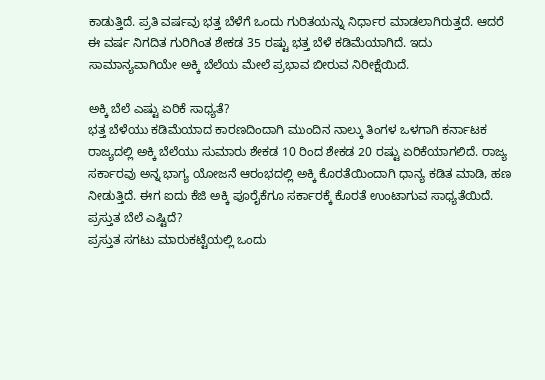ಕಾಡುತ್ತಿದೆ. ಪ್ರತಿ ವರ್ಷವು ಭತ್ತ ಬೆಳೆಗೆ ಒಂದು ಗುರಿತಯನ್ನು ನಿರ್ಧಾರ ಮಾಡಲಾಗಿರುತ್ತದೆ. ಆದರೆ ಈ ವರ್ಷ ನಿಗದಿತ ಗುರಿಗಿಂತ ಶೇಕಡ 35 ರಷ್ಟು ಭತ್ತ ಬೆಳೆ ಕಡಿಮೆಯಾಗಿದೆ. ಇದು ಸಾಮಾನ್ಯವಾಗಿಯೇ ಅಕ್ಕಿ ಬೆಲೆಯ ಮೇಲೆ ಪ್ರಭಾವ ಬೀರುವ ನಿರೀಕ್ಷೆಯಿದೆ.

ಅಕ್ಕಿ ಬೆಲೆ ಎಷ್ಟು ಏರಿಕೆ ಸಾಧ್ಯತೆ?
ಭತ್ತ ಬೆಳೆಯು ಕಡಿಮೆಯಾದ ಕಾರಣದಿಂದಾಗಿ ಮುಂದಿನ ನಾಲ್ಕು ತಿಂಗಳ ಒಳಗಾಗಿ ಕರ್ನಾಟಕ ರಾಜ್ಯದಲ್ಲಿ ಅಕ್ಕಿ ಬೆಲೆಯು ಸುಮಾರು ಶೇಕಡ 10 ರಿಂದ ಶೇಕಡ 20 ರಷ್ಟು ಏರಿಕೆಯಾಗಲಿದೆ. ರಾಜ್ಯ ಸರ್ಕಾರವು ಅನ್ನ ಭಾಗ್ಯ ಯೋಜನೆ ಆರಂಭದಲ್ಲಿ ಅಕ್ಕಿ ಕೊರತೆಯಿಂದಾಗಿ ಧಾನ್ಯ ಕಡಿತ ಮಾಡಿ, ಹಣ ನೀಡುತ್ತಿದೆ. ಈಗ ಐದು ಕೆಜಿ ಅಕ್ಕಿ ಪೂರೈಕೆಗೂ ಸರ್ಕಾರಕ್ಕೆ ಕೊರತೆ ಉಂಟಾಗುವ ಸಾಧ್ಯತೆಯಿದೆ.
ಪ್ರಸ್ತುತ ಬೆಲೆ ಎಷ್ಟಿದೆ?
ಪ್ರಸ್ತುತ ಸಗಟು ಮಾರುಕಟ್ಟೆಯಲ್ಲಿ ಒಂದು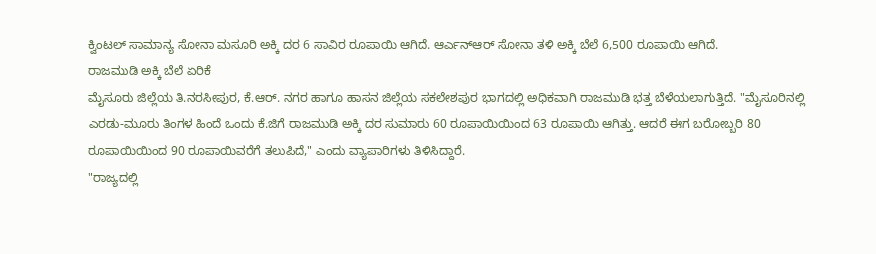ಕ್ವಿಂಟಲ್ ಸಾಮಾನ್ಯ ಸೋನಾ ಮಸೂರಿ ಅಕ್ಕಿ ದರ 6 ಸಾವಿರ ರೂಪಾಯಿ ಆಗಿದೆ. ಆರ್ಎನ್ಆರ್ ಸೋನಾ ತಳಿ ಅಕ್ಕಿ ಬೆಲೆ 6,500 ರೂಪಾಯಿ ಆಗಿದೆ.
ರಾಜಮುಡಿ ಅಕ್ಕಿ ಬೆಲೆ ಏರಿಕೆ
ಮೈಸೂರು ಜಿಲ್ಲೆಯ ತಿ.ನರಸೀಪುರ, ಕೆ.ಆರ್. ನಗರ ಹಾಗೂ ಹಾಸನ ಜಿಲ್ಲೆಯ ಸಕಲೇಶಪುರ ಭಾಗದಲ್ಲಿ ಅಧಿಕವಾಗಿ ರಾಜಮುಡಿ ಭತ್ತ ಬೆಳೆಯಲಾಗುತ್ತಿದೆ. "ಮೈಸೂರಿನಲ್ಲಿ ಎರಡು-ಮೂರು ತಿಂಗಳ ಹಿಂದೆ ಒಂದು ಕೆ.ಜಿಗೆ ರಾಜಮುಡಿ ಅಕ್ಕಿ ದರ ಸುಮಾರು 60 ರೂಪಾಯಿಯಿಂದ 63 ರೂಪಾಯಿ ಆಗಿತ್ತು. ಆದರೆ ಈಗ ಬರೋಬ್ಬರಿ 80 ರೂಪಾಯಿಯಿಂದ 90 ರೂಪಾಯಿವರೆಗೆ ತಲುಪಿದೆ," ಎಂದು ವ್ಯಾಪಾರಿಗಳು ತಿಳಿಸಿದ್ದಾರೆ.
"ರಾಜ್ಯದಲ್ಲಿ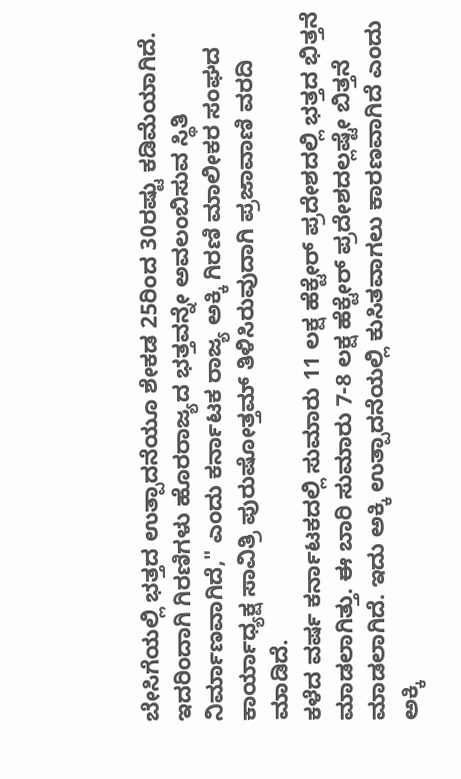ಬೇಸಿಗೆಯಲ್ಲಿ ಭತ್ತದ ಉತ್ಪಾದನೆಯೂ ಶೇಕಡ 25ರಿಂದ 30ರಷ್ಟು ಕಡಿಮೆಯಾಗಿದೆ. ಇದರಿಂದಾಗಿ ಗಿರಣಿಗಳು ಹೊರರಾಜ್ಯದ ಭತ್ತವನ್ನೇ ಅವಲಂಬಿಸುವ ಸ್ಥಿತಿ ನಿರ್ಮಾಣವಾಗಿದೆ," ಎಂದು ಕರ್ನಾಟಕ ರಾಜ್ಯ ಅಕ್ಕಿ ಗಿರಣಿ ಮಾಲೀಕರ ಸಂಘದ ಕಾರ್ಯಾಧ್ಯಕ್ಷ ಸಾವಿತ್ರಿ ಪುರುಷೋತ್ತಮ್ ತಿಳಿಸಿರುವುದಾಗಿ ಪ್ರಜಾವಾಣಿ ವರದಿ ಮಾಡಿದೆ.
ಕಳೆದ ವರ್ಷ ಕರ್ನಾಟಕದಲ್ಲಿ ಸುಮಾರು 11 ಲಕ್ಷ ಹೆಕ್ಟೇರ್ ಪ್ರದೇಶದಲ್ಲಿ ಭತ್ತದ ಭಿತ್ತನೆ ಮಾಡಲಾಗಿತ್ತು. ಈ ಬಾರಿ ಸುಮಾರು 7-8 ಲಕ್ಷ ಹೆಕ್ಟೇರ್ ಪ್ರದೇಶದಲ್ಲಷ್ಟೇ ಬಿತ್ತನೆ ಮಾಡಲಾಗಿದೆ. ಇದು ಅಕ್ಕಿ ಉತ್ಪಾದನೆಯಲ್ಲಿ ಕುಸಿತವಾಗಲು ಕಾರಣವಾಗಿದೆ ಎಂದು ಅಕ್ಕಿ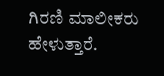ಗಿರಣಿ ಮಾಲೀಕರು ಹೇಳುತ್ತಾರೆ.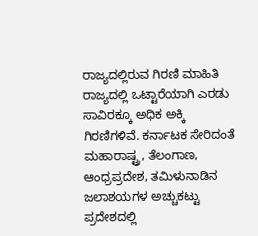ರಾಜ್ಯದಲ್ಲಿರುವ ಗಿರಣಿ ಮಾಹಿತಿ
ರಾಜ್ಯದಲ್ಲಿ ಒಟ್ಟಾರೆಯಾಗಿ ಎರಡು ಸಾವಿರಕ್ಕೂ ಅಧಿಕ ಅಕ್ಕಿ ಗಿರಣಿಗಳಿವೆ. ಕರ್ನಾಟಕ ಸೇರಿದಂತೆ ಮಹಾರಾಷ್ಟ್ರ, ತೆಲಂಗಾಣ, ಆಂಧ್ರಪ್ರದೇಶ, ತಮಿಳುನಾಡಿನ ಜಲಾಶಯಗಳ ಅಚ್ಚುಕಟ್ಟು ಪ್ರದೇಶದಲ್ಲಿ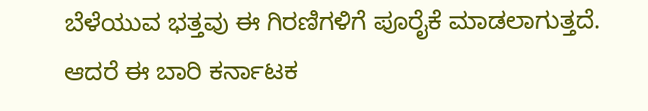ಬೆಳೆಯುವ ಭತ್ತವು ಈ ಗಿರಣಿಗಳಿಗೆ ಪೂರೈಕೆ ಮಾಡಲಾಗುತ್ತದೆ.
ಆದರೆ ಈ ಬಾರಿ ಕರ್ನಾಟಕ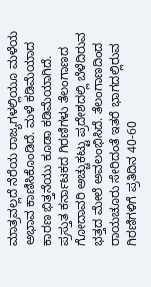ಮಾತ್ರವಲ್ಲದೆ ನೆರೆಯ ರಾಜ್ಯಗಳಲ್ಲಿಯೂ ಮಳೆಯ ಅಭಾವ ಕಾಣಿಸಿಕೊಂಡಿದೆ. ಮಳೆ ಕಡಿಮೆಯಾದ ಕಾರಣ ಭಿತ್ತನೆಯು ಕೂಡಾ ಕಡಿಮೆಯಾಗಿದೆ. ಪ್ರಸ್ತುತ ಕರ್ನಾಟಕದ ಗಿರಣಿಗಳು ತೆಲಂಗಾಣದ ಗೋದಾವರಿ ಅಚ್ಚುಕಟ್ಟು ಪ್ರದೇಶದಲ್ಲಿ ಬೆಳೆದಿರುವ ಭತ್ತದ ಮೇಲೆ ಅವಲಂಭಿಸಿದೆ. ತೆಲಂಗಾಣದಿಂದ ರಾಯಚೂರು ಸೇರಿದಂತೆ ಇತರೆ ಭಾಗದಲ್ಲಿರುವ ಗಿರಣಿಗಳಿಗೆ ಪ್ರತಿದಿನ 40-60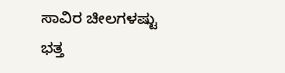ಸಾವಿರ ಚೀಲಗಳಷ್ಟು ಭತ್ತ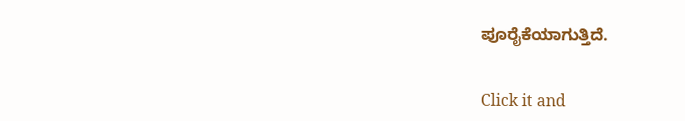ಪೂರೈಕೆಯಾಗುತ್ತಿದೆ.


Click it and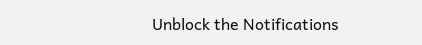Unblock the Notifications